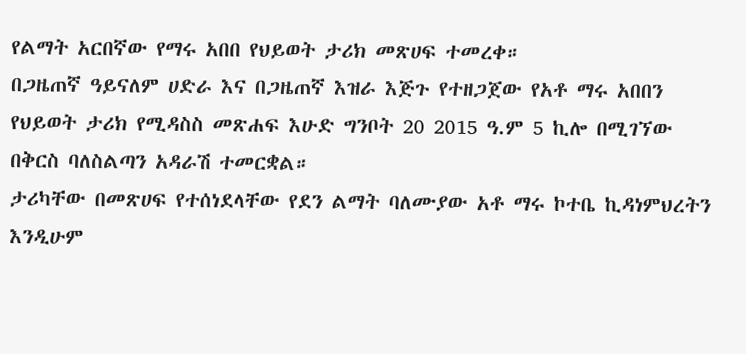የልማት አርበኛው የማሩ አበበ የህይወት ታሪክ መጽሀፍ ተመረቀ።
በጋዜጠኛ ዓይናለም ሀድራ እና በጋዜጠኛ እዝራ እጅጉ የተዘጋጀው የአቶ ማሩ አበበን የህይወት ታሪክ የሚዳስስ መጽሐፍ እሁድ ግንቦት 20 2015 ዓ.ም 5 ኪሎ በሚገኘው በቅርስ ባለስልጣን አዳራሽ ተመርቋል።
ታሪካቸው በመጽሀፍ የተሰነደላቸው የደን ልማት ባለሙያው አቶ ማሩ ኮተቤ ኪዳነምህረትን እንዲሁም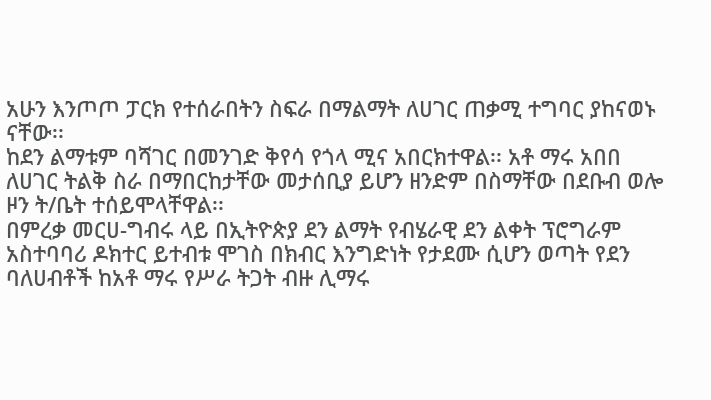አሁን እንጦጦ ፓርክ የተሰራበትን ስፍራ በማልማት ለሀገር ጠቃሚ ተግባር ያከናወኑ ናቸው፡፡
ከደን ልማቱም ባሻገር በመንገድ ቅየሳ የጎላ ሚና አበርክተዋል፡፡ አቶ ማሩ አበበ ለሀገር ትልቅ ስራ በማበርከታቸው መታሰቢያ ይሆን ዘንድም በስማቸው በደቡብ ወሎ ዞን ት/ቤት ተሰይሞላቸዋል፡፡
በምረቃ መርሀ-ግብሩ ላይ በኢትዮጵያ ደን ልማት የብሄራዊ ደን ልቀት ፕሮግራም አስተባባሪ ዶክተር ይተብቱ ሞገስ በክብር እንግድነት የታደሙ ሲሆን ወጣት የደን ባለሀብቶች ከአቶ ማሩ የሥራ ትጋት ብዙ ሊማሩ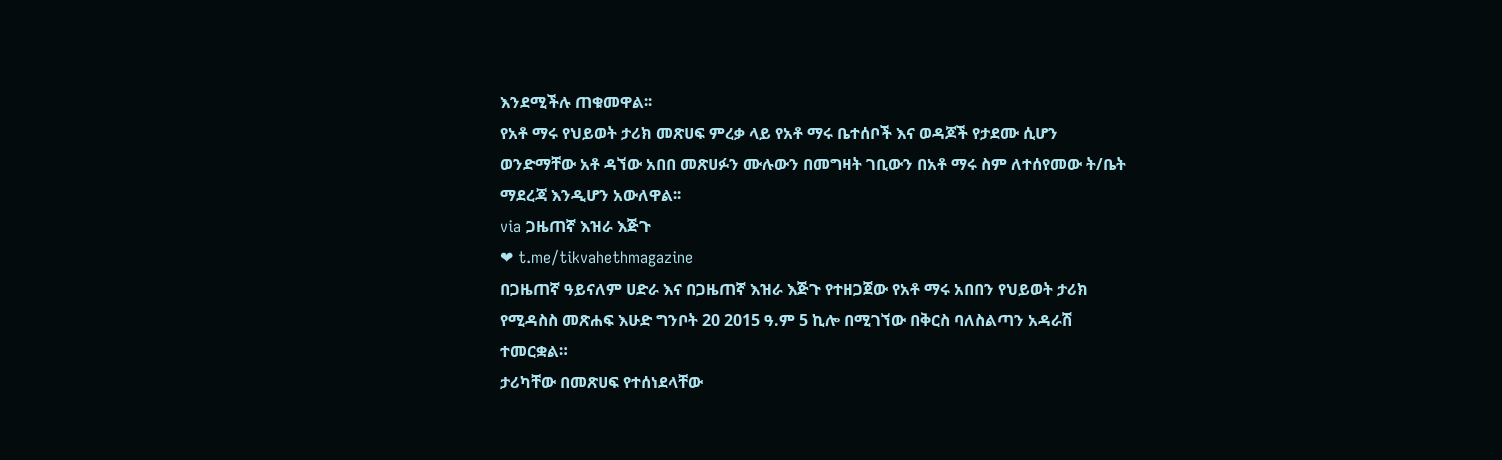እንደሚችሉ ጠቁመዋል፡፡
የአቶ ማሩ የህይወት ታሪክ መጽሀፍ ምረቃ ላይ የአቶ ማሩ ቤተሰቦች እና ወዳጆች የታደሙ ሲሆን ወንድማቸው አቶ ዳኘው አበበ መጽሀፉን ሙሉውን በመግዛት ገቢውን በአቶ ማሩ ስም ለተሰየመው ት/ቤት ማደረጃ እንዲሆን አውለዋል፡፡
via ጋዜጠኛ እዝራ እጅጉ
❤ t.me/tikvahethmagazine
በጋዜጠኛ ዓይናለም ሀድራ እና በጋዜጠኛ እዝራ እጅጉ የተዘጋጀው የአቶ ማሩ አበበን የህይወት ታሪክ የሚዳስስ መጽሐፍ እሁድ ግንቦት 20 2015 ዓ.ም 5 ኪሎ በሚገኘው በቅርስ ባለስልጣን አዳራሽ ተመርቋል።
ታሪካቸው በመጽሀፍ የተሰነደላቸው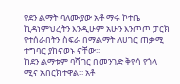የደን ልማት ባለሙያው አቶ ማሩ ኮተቤ ኪዳነምህረትን እንዲሁም አሁን እንጦጦ ፓርክ የተሰራበትን ስፍራ በማልማት ለሀገር ጠቃሚ ተግባር ያከናወኑ ናቸው፡፡
ከደን ልማቱም ባሻገር በመንገድ ቅየሳ የጎላ ሚና አበርክተዋል፡፡ አቶ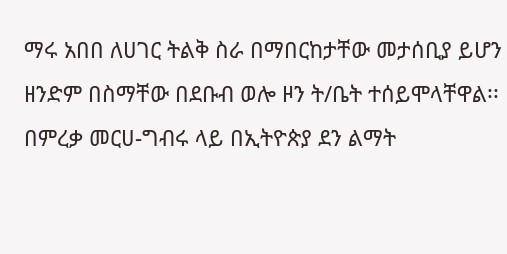ማሩ አበበ ለሀገር ትልቅ ስራ በማበርከታቸው መታሰቢያ ይሆን ዘንድም በስማቸው በደቡብ ወሎ ዞን ት/ቤት ተሰይሞላቸዋል፡፡
በምረቃ መርሀ-ግብሩ ላይ በኢትዮጵያ ደን ልማት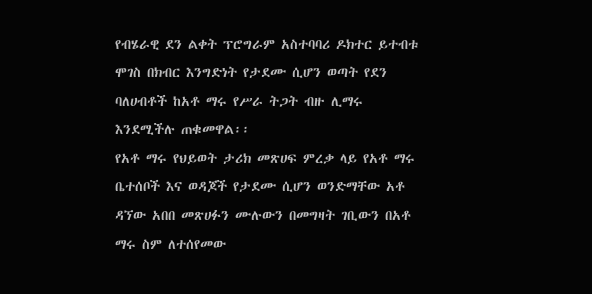የብሄራዊ ደን ልቀት ፕሮግራም አስተባባሪ ዶክተር ይተብቱ ሞገስ በክብር እንግድነት የታደሙ ሲሆን ወጣት የደን ባለሀብቶች ከአቶ ማሩ የሥራ ትጋት ብዙ ሊማሩ እንደሚችሉ ጠቁመዋል፡፡
የአቶ ማሩ የህይወት ታሪክ መጽሀፍ ምረቃ ላይ የአቶ ማሩ ቤተሰቦች እና ወዳጆች የታደሙ ሲሆን ወንድማቸው አቶ ዳኘው አበበ መጽሀፉን ሙሉውን በመግዛት ገቢውን በአቶ ማሩ ስም ለተሰየመው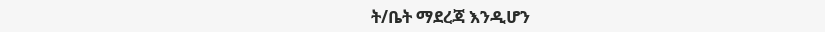ት/ቤት ማደረጃ እንዲሆን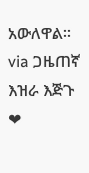አውለዋል፡፡
via ጋዜጠኛ እዝራ እጅጉ
❤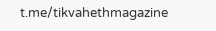t.me/tikvahethmagazine